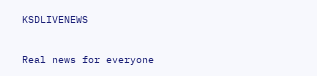KSDLIVENEWS

Real news for everyone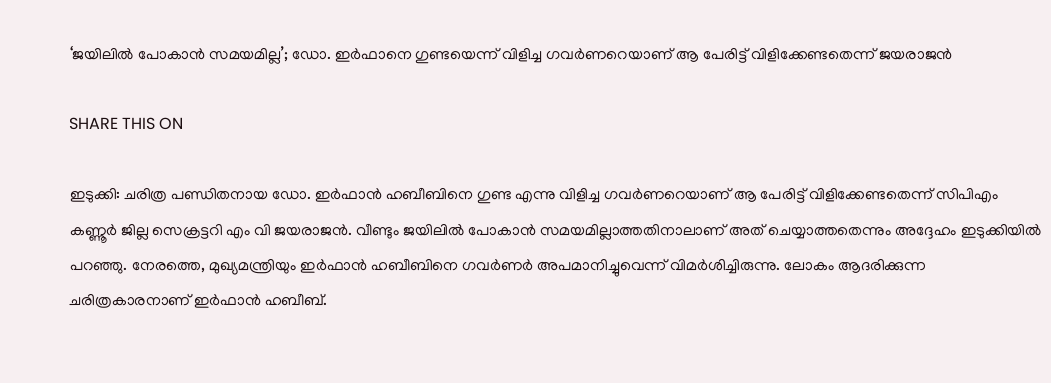‘ജയിലില്‍ പോകാന്‍ സമയമില്ല’; ഡോ. ഇര്‍ഫാനെ ഗുണ്ടയെന്ന് വിളിച്ച ഗവ‍ര്‍ണറെയാണ് ആ പേരിട്ട് വിളിക്കേണ്ടതെന്ന് ജയരാജന്‍

SHARE THIS ON

ഇടുക്കി: ചരിത്ര പണ്ഡിതനായ ഡോ. ഇര്‍ഫാന്‍ ഹബീബിനെ ഗുണ്ട എന്നു വിളിച്ച ഗവ‍ര്‍ണറെയാണ് ആ പേരിട്ട് വിളിക്കേണ്ടതെന്ന് സിപിഎം കണ്ണൂര്‍ ജില്ല സെക്രട്ടറി എം വി ജയരാജന്‍. വീണ്ടും ജയിലില്‍ പോകാന്‍ സമയമില്ലാത്തതിനാലാണ് അത് ചെയ്യാത്തതെന്നും അദ്ദേഹം ഇടുക്കിയില്‍ പറഞ്ഞു. നേരത്തെ, മുഖ്യമന്ത്രിയും ഇര്‍ഫാന്‍ ഹബീബിനെ ഗവര്‍ണര്‍ അപമാനിച്ചുവെന്ന് വിമര്‍ശിച്ചിരുന്നു. ലോകം ആദരിക്കുന്ന ചരിത്രകാരനാണ് ഇര്‍ഫാന്‍ ഹബീബ്.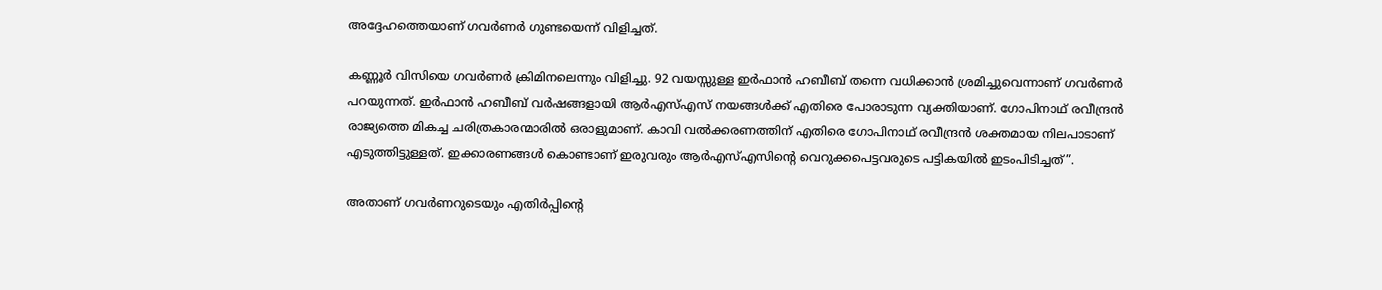അദ്ദേഹത്തെയാണ് ഗവര്‍ണര്‍ ഗുണ്ടയെന്ന് വിളിച്ചത്.

കണ്ണൂര്‍ വിസിയെ ഗവര്‍ണര്‍ ക്രിമിനലെന്നും വിളിച്ചു. 92 വയസ്സുള്ള ഇര്‍ഫാന്‍ ഹബീബ് തന്നെ വധിക്കാന്‍ ശ്രമിച്ചുവെന്നാണ് ഗവര്‍ണര്‍ പറയുന്നത്. ഇര്‍ഫാന്‍ ഹബീബ് വര്‍ഷങ്ങളായി ആര്‍എസ്‌എസ് നയങ്ങള്‍ക്ക് എതിരെ പോരാടുന്ന വ്യക്തിയാണ്. ഗോപിനാഥ് രവീന്ദ്രന്‍ രാജ്യത്തെ മികച്ച ചരിത്രകാരന്മാരില്‍ ഒരാളുമാണ്. കാവി വല്‍ക്കരണത്തിന് എതിരെ ഗോപിനാഥ് രവീന്ദ്രന്‍ ശക്തമായ നിലപാടാണ് എടുത്തിട്ടുള്ളത്. ഇക്കാരണങ്ങള്‍ കൊണ്ടാണ് ഇരുവരും ആര്‍എസ്‌എസിന്റെ വെറുക്കപെട്ടവരുടെ പട്ടികയില്‍ ഇടംപിടിച്ചത്”.

അതാണ് ഗവര്‍ണറുടെയും എതിര്‍പ്പിന്റെ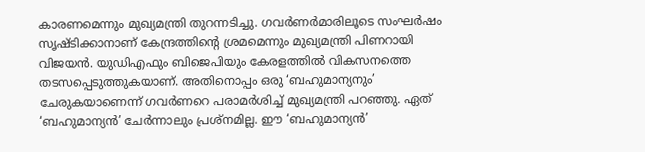കാരണമെന്നും മുഖ്യമന്ത്രി തുറന്നടിച്ചു. ഗവര്‍ണര്‍മാരിലൂടെ സംഘര്‍ഷം സൃഷ്ടിക്കാനാണ് കേന്ദ്രത്തിന്റെ ശ്രമമെന്നും മുഖ്യമന്ത്രി പിണറായി വിജയന്‍. യുഡിഎഫും ബിജെപിയും കേരളത്തില്‍ വികസനത്തെ തടസപ്പെടുത്തുകയാണ്. അതിനൊപ്പം ഒരു ‘ബഹുമാന്യനും’ ചേരുകയാണെന്ന് ഗവര്‍ണറെ പരാമര്‍ശിച്ച്‌ മുഖ്യമന്ത്രി പറഞ്ഞു. ഏത് ‘ബഹുമാന്യന്‍’ ചേര്‍ന്നാലും പ്രശ്നമില്ല. ഈ ‘ബഹുമാന്യന്‍’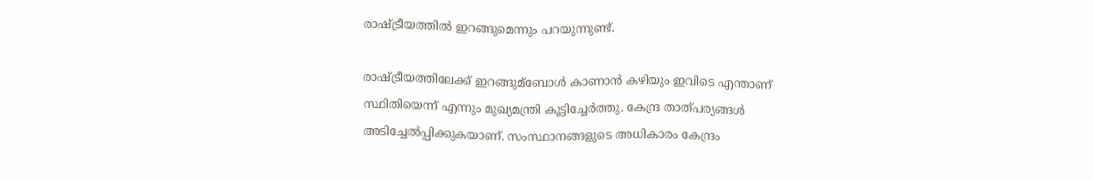രാഷ്ട്രീയത്തില്‍ ഇറങ്ങുമെന്നും പറയുന്നുണ്ട്.

രാഷ്ട്രീയത്തിലേക്ക് ഇറങ്ങുമ്ബോള്‍ കാണാന്‍ കഴിയും ഇവിടെ എന്താണ് സ്ഥിതിയെന്ന് എന്നും മുഖ്യമന്ത്രി കൂട്ടിച്ചേര്‍ത്തു. കേന്ദ്ര താത്പര്യങ്ങള്‍ അടിച്ചേല്‍പ്പിക്കുകയാണ്. സംസ്ഥാനങ്ങളുടെ അധികാരം കേന്ദ്രം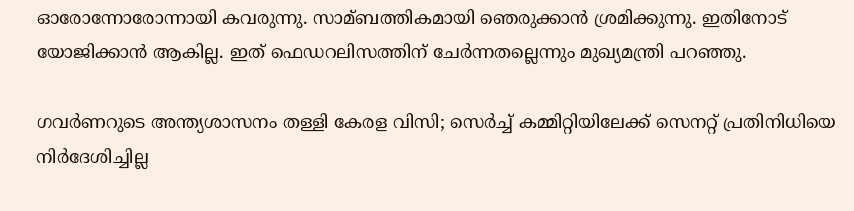ഓരോന്നോരോന്നായി കവരുന്നു. സാമ്ബത്തികമായി ഞെരുക്കാന്‍ ശ്രമിക്കുന്നു. ഇതിനോട് യോജിക്കാന്‍ ആകില്ല. ഇത് ഫെഡറലിസത്തിന് ചേര്‍ന്നതല്ലെന്നും മുഖ്യമന്ത്രി പറഞ്ഞു.

ഗവര്‍ണറുടെ അന്ത്യശാസനം തള്ളി കേരള വിസി; സെര്‍ച്ച്‌ കമ്മിറ്റിയിലേക്ക് സെനറ്റ് പ്രതിനിധിയെ നിര്‍ദേശിച്ചില്ല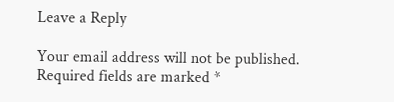Leave a Reply

Your email address will not be published. Required fields are marked *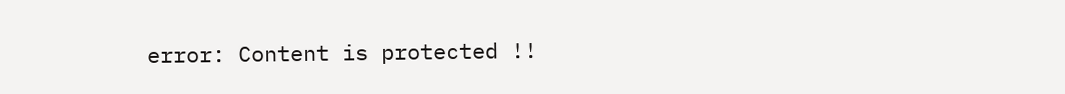error: Content is protected !!